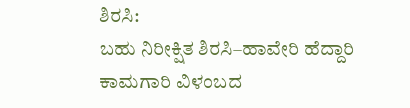ಶಿರಸಿ:
ಬಹು ನಿರೀಕ್ಷಿತ ಶಿರಸಿ–ಹಾವೇರಿ ಹೆದ್ದಾರಿ ಕಾಮಗಾರಿ ವಿಳಂಬದ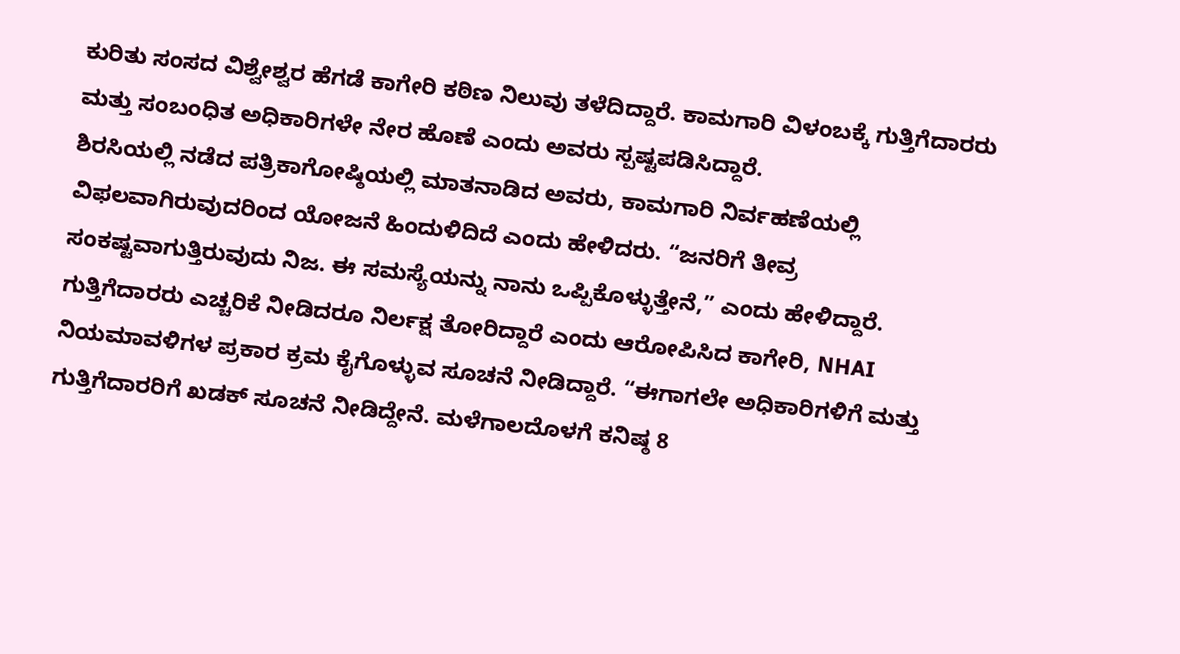ಕುರಿತು ಸಂಸದ ವಿಶ್ವೇಶ್ವರ ಹೆಗಡೆ ಕಾಗೇರಿ ಕಠಿಣ ನಿಲುವು ತಳೆದಿದ್ದಾರೆ. ಕಾಮಗಾರಿ ವಿಳಂಬಕ್ಕೆ ಗುತ್ತಿಗೆದಾರರು ಮತ್ತು ಸಂಬಂಧಿತ ಅಧಿಕಾರಿಗಳೇ ನೇರ ಹೊಣೆ ಎಂದು ಅವರು ಸ್ಪಷ್ಟಪಡಿಸಿದ್ದಾರೆ.
ಶಿರಸಿಯಲ್ಲಿ ನಡೆದ ಪತ್ರಿಕಾಗೋಷ್ಠಿಯಲ್ಲಿ ಮಾತನಾಡಿದ ಅವರು, ಕಾಮಗಾರಿ ನಿರ್ವಹಣೆಯಲ್ಲಿ ವಿಫಲವಾಗಿರುವುದರಿಂದ ಯೋಜನೆ ಹಿಂದುಳಿದಿದೆ ಎಂದು ಹೇಳಿದರು. “ಜನರಿಗೆ ತೀವ್ರ ಸಂಕಷ್ಟವಾಗುತ್ತಿರುವುದು ನಿಜ. ಈ ಸಮಸ್ಯೆಯನ್ನು ನಾನು ಒಪ್ಪಿಕೊಳ್ಳುತ್ತೇನೆ,” ಎಂದು ಹೇಳಿದ್ದಾರೆ.
ಗುತ್ತಿಗೆದಾರರು ಎಚ್ಚರಿಕೆ ನೀಡಿದರೂ ನಿರ್ಲಕ್ಷ ತೋರಿದ್ದಾರೆ ಎಂದು ಆರೋಪಿಸಿದ ಕಾಗೇರಿ, NHAI ನಿಯಮಾವಳಿಗಳ ಪ್ರಕಾರ ಕ್ರಮ ಕೈಗೊಳ್ಳುವ ಸೂಚನೆ ನೀಡಿದ್ದಾರೆ. “ಈಗಾಗಲೇ ಅಧಿಕಾರಿಗಳಿಗೆ ಮತ್ತು ಗುತ್ತಿಗೆದಾರರಿಗೆ ಖಡಕ್ ಸೂಚನೆ ನೀಡಿದ್ದೇನೆ. ಮಳೆಗಾಲದೊಳಗೆ ಕನಿಷ್ಠ 8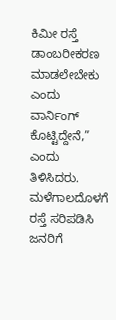ಕಿಮೀ ರಸ್ತೆ ಡಾಂಬರೀಕರಣ ಮಾಡಲೇಬೇಕು ಎಂದು ವಾರ್ನಿಂಗ್ ಕೊಟ್ಟಿದ್ದೇನೆ,” ಎಂದು ತಿಳಿಸಿದರು.
ಮಳೆಗಾಲದೊಳಗೆ ರಸ್ತೆ ಸರಿಪಡಿಸಿ ಜನರಿಗೆ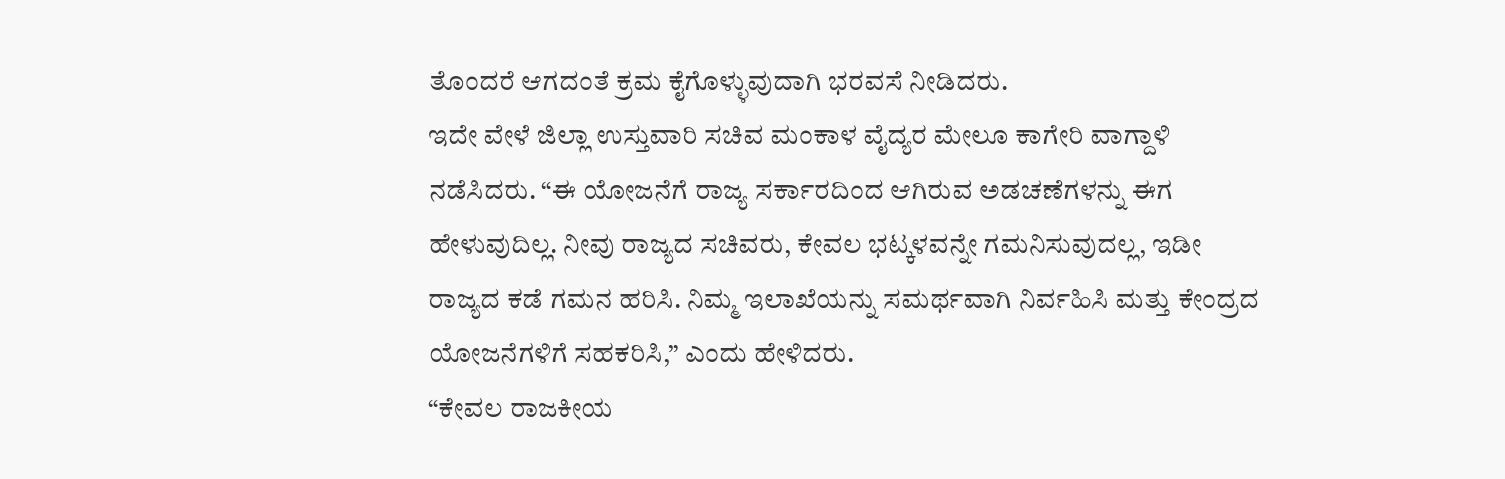ತೊಂದರೆ ಆಗದಂತೆ ಕ್ರಮ ಕೈಗೊಳ್ಳುವುದಾಗಿ ಭರವಸೆ ನೀಡಿದರು.
ಇದೇ ವೇಳೆ ಜಿಲ್ಲಾ ಉಸ್ತುವಾರಿ ಸಚಿವ ಮಂಕಾಳ ವೈದ್ಯರ ಮೇಲೂ ಕಾಗೇರಿ ವಾಗ್ದಾಳಿ ನಡೆಸಿದರು. “ಈ ಯೋಜನೆಗೆ ರಾಜ್ಯ ಸರ್ಕಾರದಿಂದ ಆಗಿರುವ ಅಡಚಣೆಗಳನ್ನು ಈಗ ಹೇಳುವುದಿಲ್ಲ. ನೀವು ರಾಜ್ಯದ ಸಚಿವರು, ಕೇವಲ ಭಟ್ಕಳವನ್ನೇ ಗಮನಿಸುವುದಲ್ಲ, ಇಡೀ ರಾಜ್ಯದ ಕಡೆ ಗಮನ ಹರಿಸಿ. ನಿಮ್ಮ ಇಲಾಖೆಯನ್ನು ಸಮರ್ಥವಾಗಿ ನಿರ್ವಹಿಸಿ ಮತ್ತು ಕೇಂದ್ರದ ಯೋಜನೆಗಳಿಗೆ ಸಹಕರಿಸಿ,” ಎಂದು ಹೇಳಿದರು.
“ಕೇವಲ ರಾಜಕೀಯ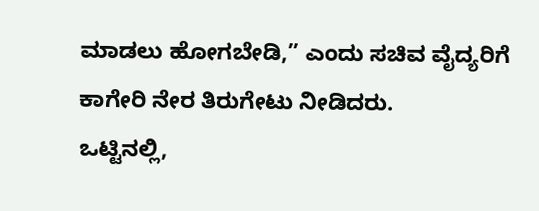ಮಾಡಲು ಹೋಗಬೇಡಿ,” ಎಂದು ಸಚಿವ ವೈದ್ಯರಿಗೆ ಕಾಗೇರಿ ನೇರ ತಿರುಗೇಟು ನೀಡಿದರು.
ಒಟ್ಟಿನಲ್ಲಿ,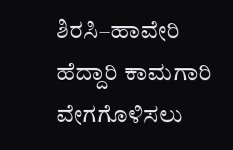ಶಿರಸಿ–ಹಾವೇರಿ ಹೆದ್ದಾರಿ ಕಾಮಗಾರಿ ವೇಗಗೊಳಿಸಲು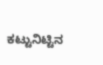ಕಟ್ಟುನಿಟ್ಟಿನ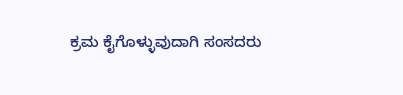ಕ್ರಮ ಕೈಗೊಳ್ಳುವುದಾಗಿ ಸಂಸದರು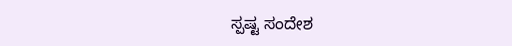ಸ್ಪಷ್ಟ ಸಂದೇಶ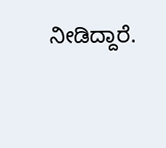ನೀಡಿದ್ದಾರೆ.